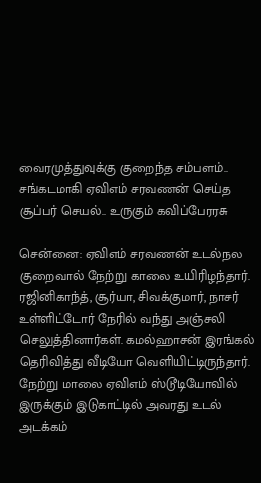வைரமுத்துவுக்கு குறைந்த சம்பளம்.. சங்கடமாகி ஏவிஎம் சரவணன் செய்த சூப்பர் செயல்.. உருகும் கவிப்பேரரசு

சென்னை: ஏவிஎம் சரவணன் உடல்நல குறைவால் நேற்று காலை உயிரிழந்தார். ரஜினிகாந்த், சூர்யா, சிவக்குமார், நாசர் உள்ளிட்டோர் நேரில் வந்து அஞ்சலி செலுத்தினார்கள். கமல்ஹாசன் இரங்கல் தெரிவித்து வீடியோ வெளியிட்டிருந்தார். நேற்று மாலை ஏவிஎம் ஸ்டூடியோவில் இருக்கும் இடுகாட்டில் அவரது உடல் அடக்கம்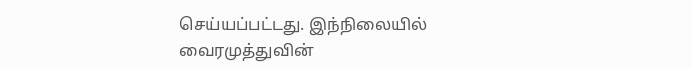செய்யப்பட்டது. இந்நிலையில் வைரமுத்துவின்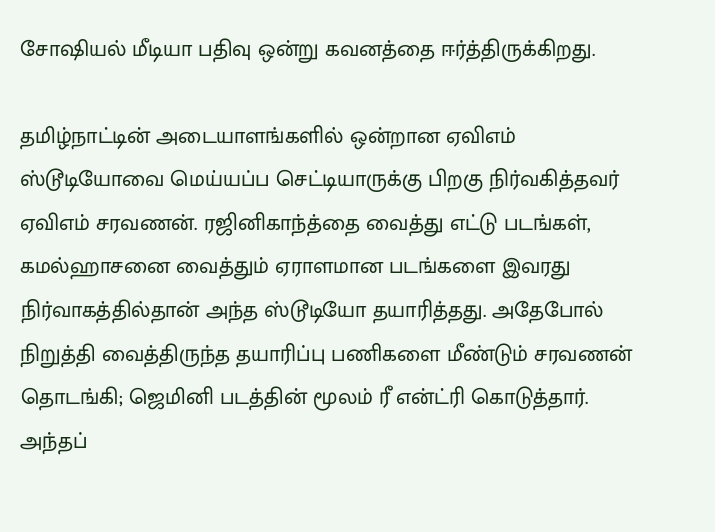சோஷியல் மீடியா பதிவு ஒன்று கவனத்தை ஈர்த்திருக்கிறது.

தமிழ்நாட்டின் அடையாளங்களில் ஒன்றான ஏவிஎம் ஸ்டூடியோவை மெய்யப்ப செட்டியாருக்கு பிறகு நிர்வகித்தவர் ஏவிஎம் சரவணன். ரஜினிகாந்த்தை வைத்து எட்டு படங்கள், கமல்ஹாசனை வைத்தும் ஏராளமான படங்களை இவரது நிர்வாகத்தில்தான் அந்த ஸ்டூடியோ தயாரித்தது. அதேபோல் நிறுத்தி வைத்திருந்த தயாரிப்பு பணிகளை மீண்டும் சரவணன் தொடங்கி; ஜெமினி படத்தின் மூலம் ரீ என்ட்ரி கொடுத்தார். அந்தப்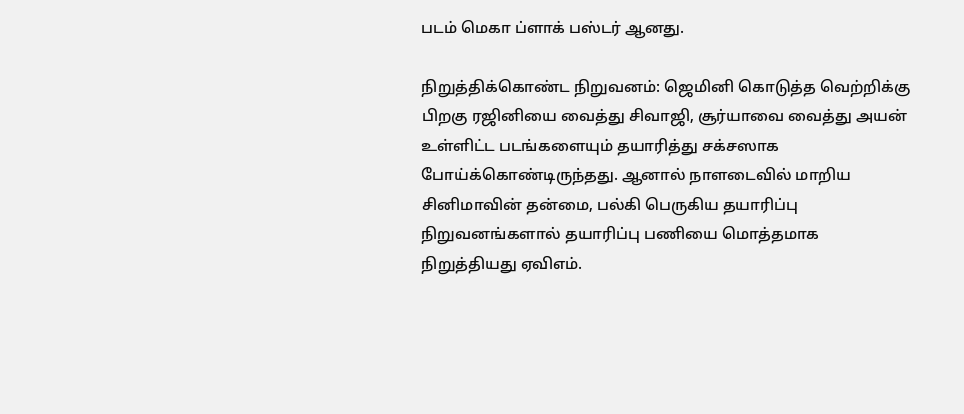படம் மெகா ப்ளாக் பஸ்டர் ஆனது.

நிறுத்திக்கொண்ட நிறுவனம்: ஜெமினி கொடுத்த வெற்றிக்கு பிறகு ரஜினியை வைத்து சிவாஜி, சூர்யாவை வைத்து அயன் உள்ளிட்ட படங்களையும் தயாரித்து சக்சஸாக போய்க்கொண்டிருந்தது. ஆனால் நாளடைவில் மாறிய சினிமாவின் தன்மை, பல்கி பெருகிய தயாரிப்பு நிறுவனங்களால் தயாரிப்பு பணியை மொத்தமாக நிறுத்தியது ஏவிஎம்.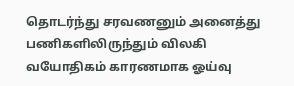தொடர்ந்து சரவணனும் அனைத்து பணிகளிலிருந்தும் விலகி வயோதிகம் காரணமாக ஓய்வு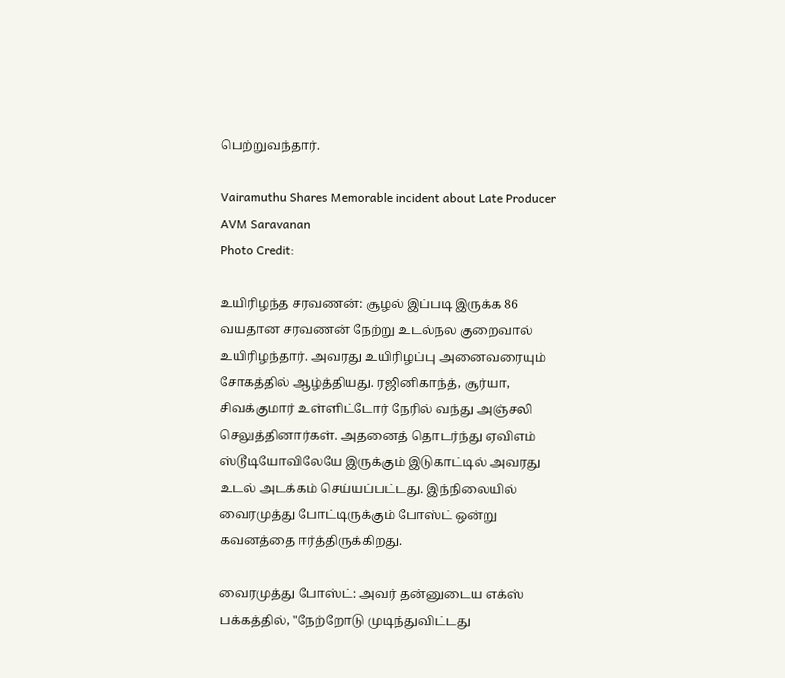பெற்றுவந்தார்.

Vairamuthu Shares Memorable incident about Late Producer AVM Saravanan
Photo Credit:

உயிரிழந்த சரவணன்: சூழல் இப்படி இருக்க 86 வயதான சரவணன் நேற்று உடல்நல குறைவால் உயிரிழந்தார். அவரது உயிரிழப்பு அனைவரையும் சோகத்தில் ஆழ்த்தியது. ரஜினிகாந்த், சூர்யா, சிவக்குமார் உள்ளிட்டோர் நேரில் வந்து அஞ்சலி செலுத்தினார்கள். அதனைத் தொடர்ந்து ஏவிஎம் ஸ்டூடியோவிலேயே இருக்கும் இடுகாட்டில் அவரது உடல் அடக்கம் செய்யப்பட்டது. இந்நிலையில் வைரமுத்து போட்டிருக்கும் போஸ்ட் ஒன்று கவனத்தை ஈர்த்திருக்கிறது.

வைரமுத்து போஸ்ட்: அவர் தன்னுடைய எக்ஸ் பக்கத்தில், "நேற்றோடு முடிந்துவிட்டது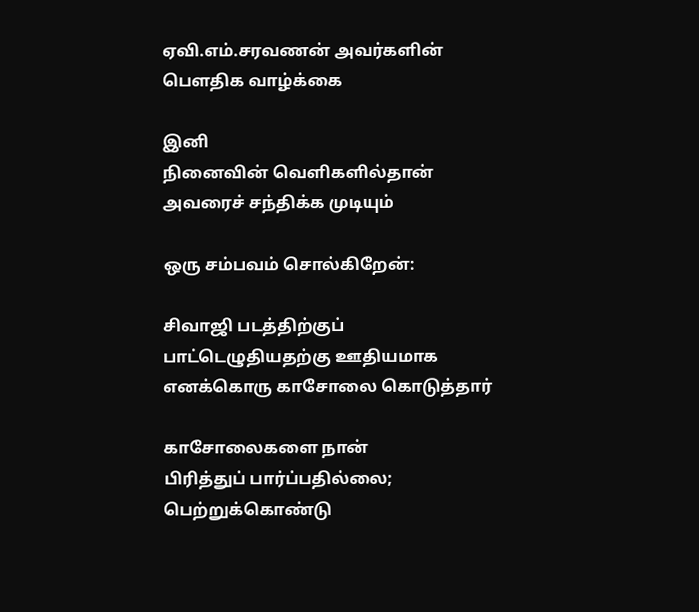ஏவி.எம்.சரவணன் அவர்களின்
பெளதிக வாழ்க்கை

இனி
நினைவின் வெளிகளில்தான்
அவரைச் சந்திக்க முடியும்

ஒரு சம்பவம் சொல்கிறேன்:

சிவாஜி படத்திற்குப்
பாட்டெழுதியதற்கு ஊதியமாக
எனக்கொரு காசோலை கொடுத்தார்

காசோலைகளை நான்
பிரித்துப் பார்ப்பதில்லை;
பெற்றுக்கொண்டு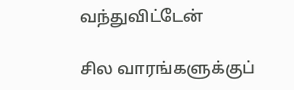வந்துவிட்டேன்

சில வாரங்களுக்குப்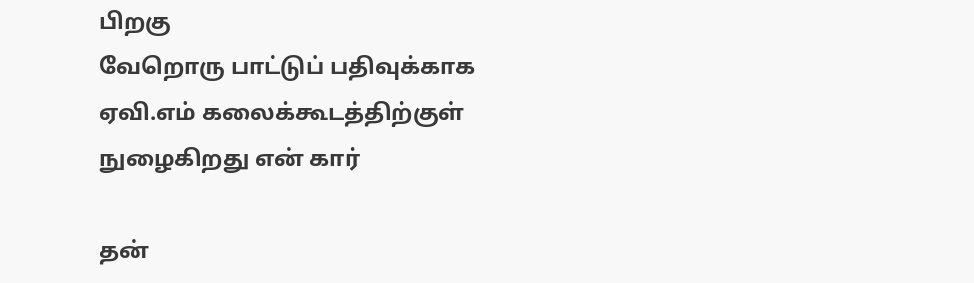பிறகு
வேறொரு பாட்டுப் பதிவுக்காக
ஏவி.எம் கலைக்கூடத்திற்குள்
நுழைகிறது என் கார்

தன்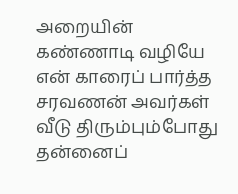அறையின்
கண்ணாடி வழியே
என் காரைப் பார்த்த
சரவணன் அவர்கள்
வீடு திரும்பும்போது
தன்னைப்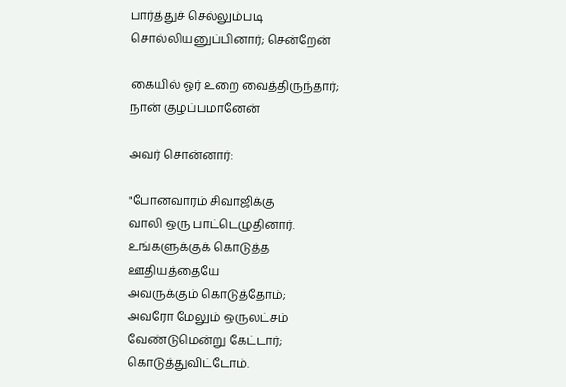பார்த்துச் செல்லும்படி
சொல்லியனுப்பினார்; சென்றேன்

கையில் ஓர் உறை வைத்திருந்தார்;
நான் குழப்பமானேன்

அவர் சொன்னார்:

"போனவாரம் சிவாஜிக்கு
வாலி ஒரு பாட்டெழுதினார்.
உங்களுக்குக் கொடுத்த
ஊதியத்தையே
அவருக்கும் கொடுத்தோம்;
அவரோ மேலும் ஒருலட்சம்
வேண்டுமென்று கேட்டார்;
கொடுத்துவிட்டோம்.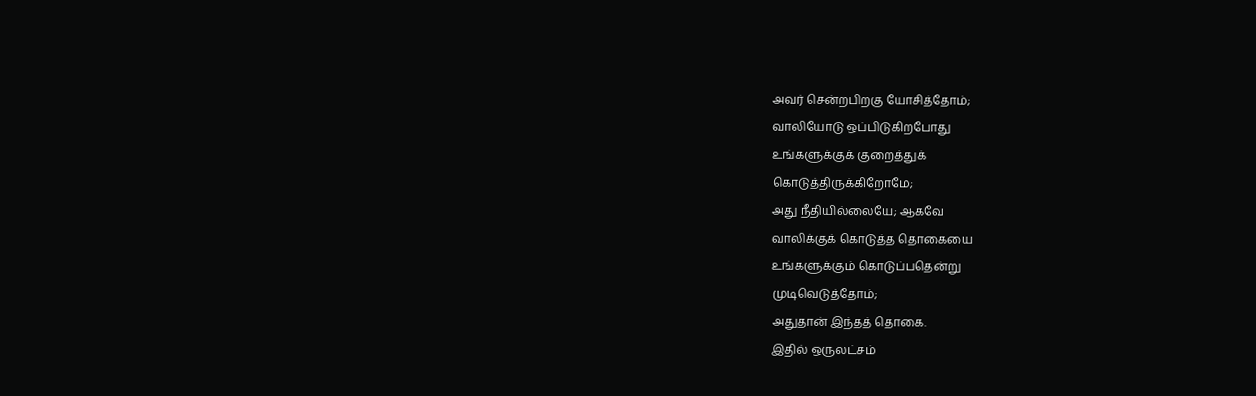அவர் சென்றபிறகு யோசித்தோம்;
வாலியோடு ஒப்பிடுகிறபோது
உங்களுக்குக் குறைத்துக்
கொடுத்திருக்கிறோமே;
அது நீதியில்லையே; ஆகவே
வாலிக்குக் கொடுத்த தொகையை
உங்களுக்கும் கொடுப்பதென்று
முடிவெடுத்தோம்;
அதுதான் இந்தத் தொகை.
இதில் ஒருலட்சம்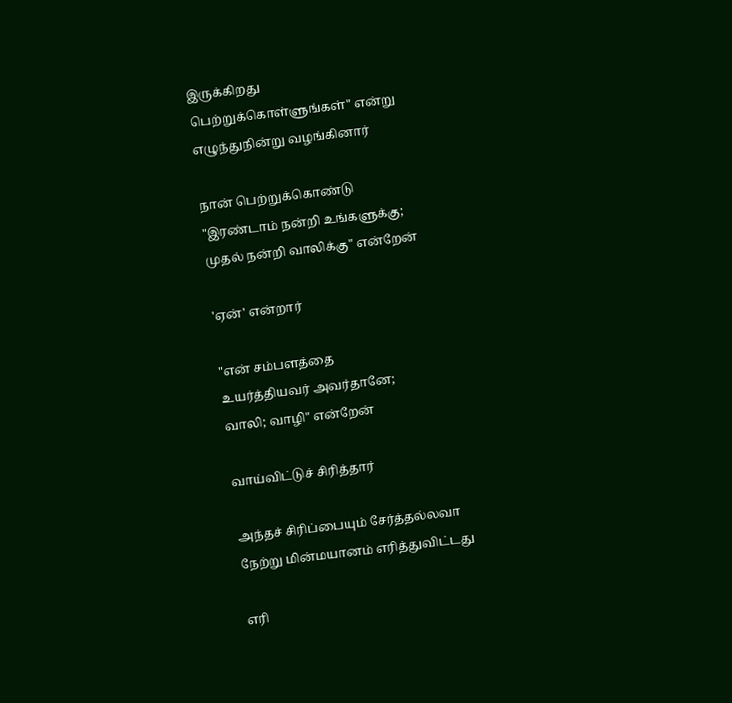இருக்கிறது
பெற்றுக்கொள்ளுங்கள்" என்று
எழுந்துநின்று வழங்கினார்

நான் பெற்றுக்கொண்டு
"இரண்டாம் நன்றி உங்களுக்கு;
முதல் நன்றி வாலிக்கு" என்றேன்

'ஏன்' என்றார்

"என் சம்பளத்தை
உயர்த்தியவர் அவர்தானே;
வாலி; வாழி" என்றேன்

வாய்விட்டுச் சிரித்தார்

அந்தச் சிரிப்பையும் சேர்த்தல்லவா
நேற்று மின்மயானம் எரித்துவிட்டது

எரி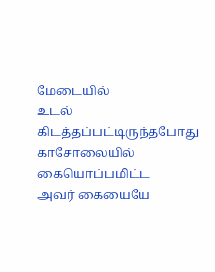மேடையில்
உடல் கிடத்தப்பட்டிருந்தபோது
காசோலையில் கையொப்பமிட்ட
அவர் கையையே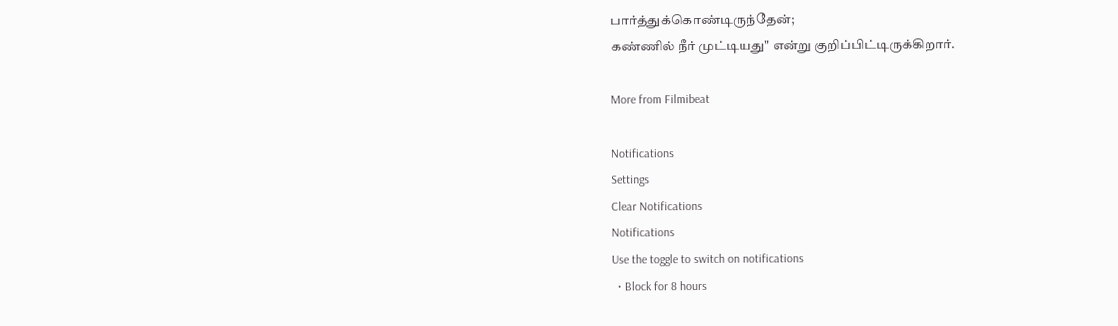பார்த்துக்கொண்டிருந்தேன்;
கண்ணில் நீர் முட்டியது" என்று குறிப்பிட்டிருக்கிறார்.

More from Filmibeat

Notifications
Settings
Clear Notifications
Notifications
Use the toggle to switch on notifications
  • Block for 8 hours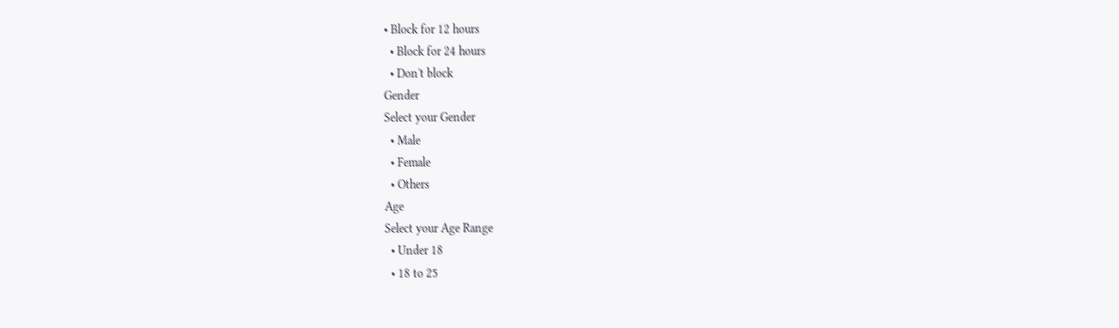• Block for 12 hours
  • Block for 24 hours
  • Don't block
Gender
Select your Gender
  • Male
  • Female
  • Others
Age
Select your Age Range
  • Under 18
  • 18 to 25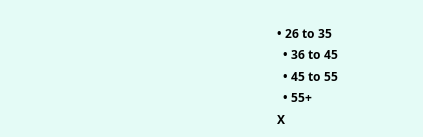• 26 to 35
  • 36 to 45
  • 45 to 55
  • 55+
X